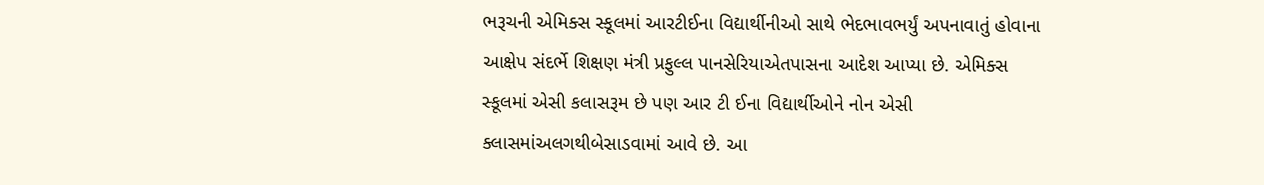ભરૂચની એમિક્સ સ્કૂલમાં આરટીઈના વિદ્યાર્થીનીઓ સાથે ભેદભાવભર્યું અપનાવાતું હોવાના આક્ષેપ સંદર્ભે શિક્ષણ મંત્રી પ્રફુલ્લ પાનસેરિયાએતપાસના આદેશ આપ્યા છે. એમિક્સ સ્કૂલમાં એસી કલાસરૂમ છે પણ આર ટી ઈના વિદ્યાર્થીઓને નોન એસી ક્લાસમાંઅલગથીબેસાડવામાં આવે છે. આ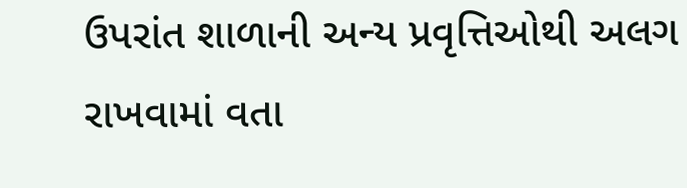ઉપરાંત શાળાની અન્ય પ્રવૃત્તિઓથી અલગ રાખવામાં વતા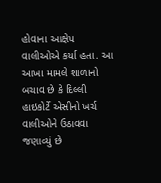હોવાના આક્ષેપ વાલીઓએ કર્યા હતા. આ આખા મામલે શાળાનો બચાવ છે કે દિલ્લી હાઇકોર્ટે એસીનો ખર્ચ વાલીઓને ઉઠાવવા જણાવ્યું છે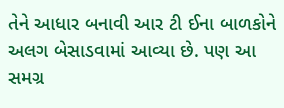તેને આધાર બનાવી આર ટી ઈના બાળકોને અલગ બેસાડવામાં આવ્યા છે. પણ આ સમગ્ર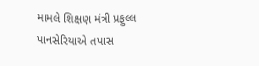મામલે શિક્ષણ મંત્રી પ્રફુલ્લ પાનસેરિયાએ તપાસ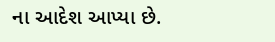ના આદેશ આપ્યા છે.